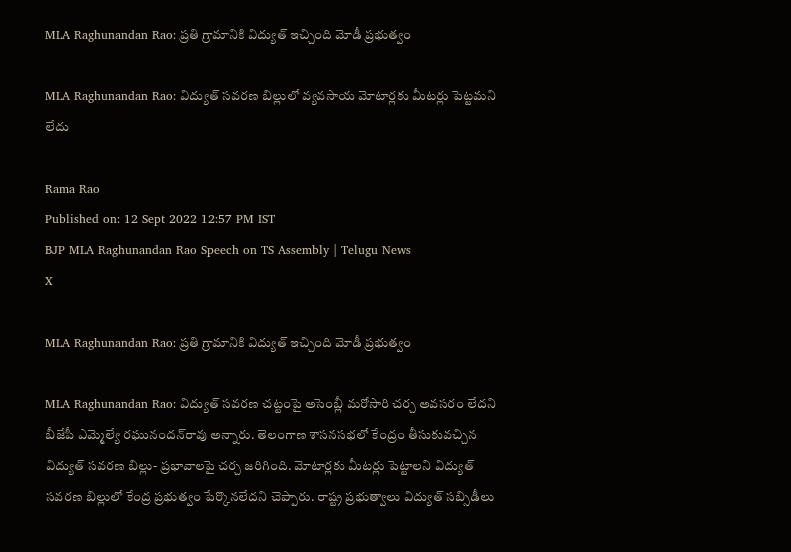MLA Raghunandan Rao: ప్రతి గ్రామానికి విద్యుత్‌ ఇచ్చింది మోడీ ప్రభుత్వం

MLA Raghunandan Rao: విద్యుత్‌ సవరణ బిల్లులో వ్యవసాయ మోటార్లకు మీటర్లు పెట్టమని లేదు

Rama Rao
Published on: 12 Sept 2022 12:57 PM IST
BJP MLA Raghunandan Rao Speech on TS Assembly | Telugu News
X

MLA Raghunandan Rao: ప్రతి గ్రామానికి విద్యుత్‌ ఇచ్చింది మోడీ ప్రభుత్వం

MLA Raghunandan Rao: విద్యుత్ సవరణ చట్టంపై అసెంబ్లీ మరోసారి చర్చ అవసరం లేదని బీజేపీ ఎమ్మెల్యే రఘునందన్‌రావు అన్నారు. తెలంగాణ శాసనసభలో కేంద్రం తీసుకువచ్చిన విద్యుత్ సవరణ బిల్లు- ప్రభావాలపై చర్చ జరిగింది. మోటార్లకు మీటర్లు పెట్టాలని విద్యుత్ సవరణ బిల్లులో కేంద్ర ప్రభుత్వం పేర్కొనలేదని చెప్పారు. రాష్ట్ర ప్రభుత్వాలు విద్యుత్ సబ్సిడీలు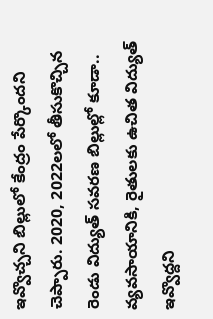ఇవ్వొచ్చని బిల్లులో కేంద్రం పేర్కొందని చెప్పారు. 2020, 2022లలో తీసుకొచ్చిన రెండు విద్యుత్ సవరణ బిల్లుల్లో కూడా.. వ్యవసాయానికి, రైతులకు ఉచిత విద్యుత్ ఇవ్వొద్దని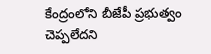కేంద్రంలోని బీజేపీ ప్రభుత్వం చెప్పలేదని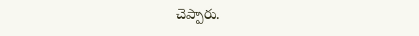చెప్పారు.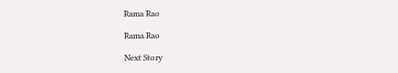Rama Rao

Rama Rao

Next Story